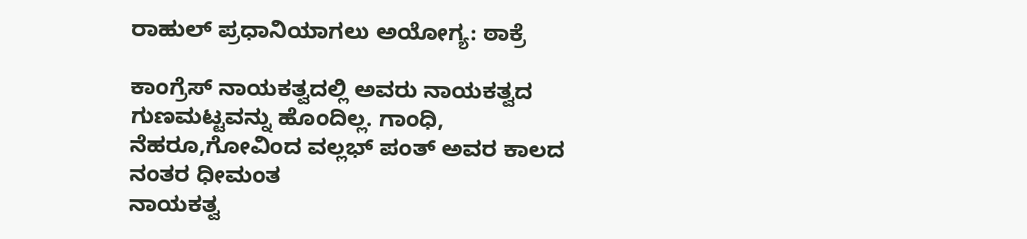ರಾಹುಲ್ ಪ್ರಧಾನಿಯಾಗಲು ಅಯೋಗ್ಯ: ಠಾಕ್ರೆ

ಕಾಂಗ್ರೆಸ್ ನಾಯಕತ್ವದಲ್ಲಿ ಅವರು ನಾಯಕತ್ವದ ಗುಣಮಟ್ಟವನ್ನು ಹೊಂದಿಲ್ಲ. ಗಾಂಧಿ, ನೆಹರೂ,ಗೋವಿಂದ ವಲ್ಲಭ್ ಪಂತ್ ಅವರ ಕಾಲದ ನಂತರ ಧೀಮಂತ
ನಾಯಕತ್ವ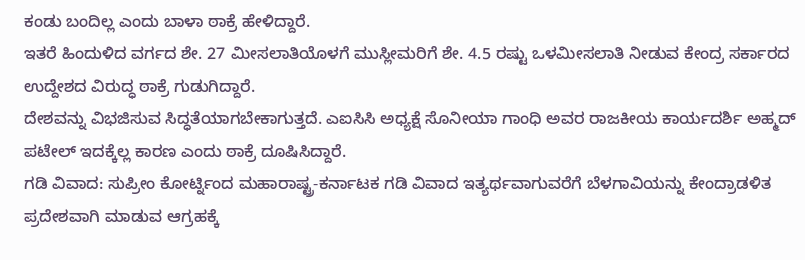ಕಂಡು ಬಂದಿಲ್ಲ ಎಂದು ಬಾಳಾ ಠಾಕ್ರೆ ಹೇಳಿದ್ದಾರೆ.
ಇತರೆ ಹಿಂದುಳಿದ ವರ್ಗದ ಶೇ. 27 ಮೀಸಲಾತಿಯೊಳಗೆ ಮುಸ್ಲೀಮರಿಗೆ ಶೇ. 4.5 ರಷ್ಟು ಒಳಮೀಸಲಾತಿ ನೀಡುವ ಕೇಂದ್ರ ಸರ್ಕಾರದ ಉದ್ದೇಶದ ವಿರುದ್ಧ ಠಾಕ್ರೆ ಗುಡುಗಿದ್ದಾರೆ.
ದೇಶವನ್ನು ವಿಭಜಿಸುವ ಸಿದ್ಧತೆಯಾಗಬೇಕಾಗುತ್ತದೆ. ಎಐಸಿಸಿ ಅಧ್ಯಕ್ಷೆ ಸೊನೀಯಾ ಗಾಂಧಿ ಅವರ ರಾಜಕೀಯ ಕಾರ್ಯದರ್ಶಿ ಅಹ್ಮದ್ ಪಟೇಲ್ ಇದಕ್ಕೆಲ್ಲ ಕಾರಣ ಎಂದು ಠಾಕ್ರೆ ದೂಷಿಸಿದ್ದಾರೆ.
ಗಡಿ ವಿವಾದ: ಸುಪ್ರೀಂ ಕೋರ್ಟ್ನಿಂದ ಮಹಾರಾಷ್ಟ್ರ-ಕರ್ನಾಟಕ ಗಡಿ ವಿವಾದ ಇತ್ಯರ್ಥವಾಗುವರೆಗೆ ಬೆಳಗಾವಿಯನ್ನು ಕೇಂದ್ರಾಡಳಿತ ಪ್ರದೇಶವಾಗಿ ಮಾಡುವ ಆಗ್ರಹಕ್ಕೆ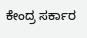ಕೇಂದ್ರ ಸರ್ಕಾರ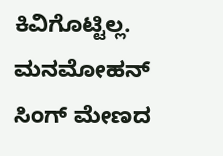ಕಿವಿಗೊಟ್ಟಿಲ್ಲ. ಮನಮೋಹನ್ ಸಿಂಗ್ ಮೇಣದ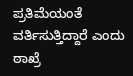ಪ್ರತಿಮೆಯಂತೆ ವರ್ತಿಸುತ್ತಿದ್ದಾರೆ ಎಂದು ಠಾಖ್ರೆ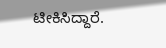ಟೀಕಿಸಿದ್ದಾರೆ.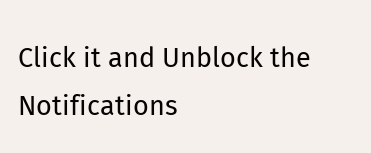Click it and Unblock the Notifications